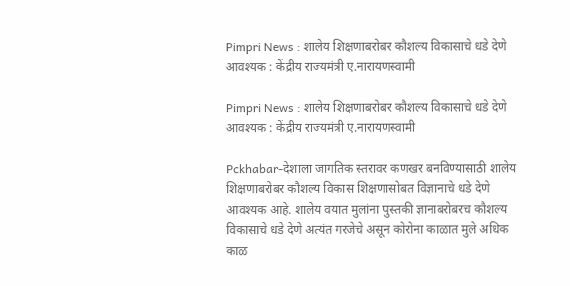Pimpri News : शालेय शिक्षणाबरोबर कौशल्य विकासाचे धडे देणे आवश्यक : केंद्रीय राज्यमंत्री ए.नारायणस्वामी

Pimpri News : शालेय शिक्षणाबरोबर कौशल्य विकासाचे धडे देणे आवश्यक : केंद्रीय राज्यमंत्री ए.नारायणस्वामी

Pckhabar-देशाला जागतिक स्तरावर कणखर बनविण्यासाठी शालेय शिक्षणाबरोबर कौशल्य विकास शिक्षणासोबत विज्ञानाचे धडे देणे आवश्यक आहे. शालेय वयात मुलांना पुस्तकी ज्ञानाबरोबरच कौशल्य विकासाचे धडे देणे अत्यंत गरजेचे असून कोरोना काळात मुले अधिक काळ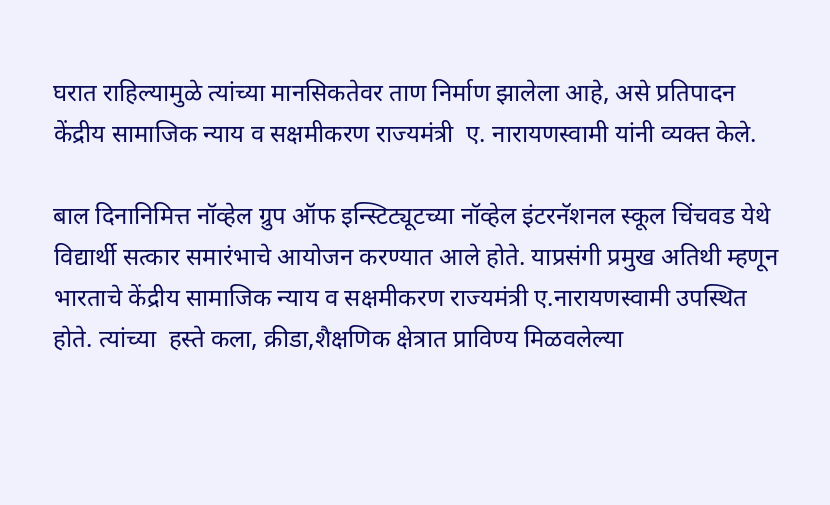घरात राहिल्यामुळे त्यांच्या मानसिकतेवर ताण निर्माण झालेला आहे, असे प्रतिपादन  केंद्रीय सामाजिक न्याय व सक्षमीकरण राज्यमंत्री  ए. नारायणस्वामी यांनी व्यक्त केले.

बाल दिनानिमित्त नॉव्हेल ग्रुप ऑफ इन्स्टिट्यूटच्या नॉव्हेल इंटरनॅशनल स्कूल चिंचवड येथे विद्यार्थी सत्कार समारंभाचे आयोजन करण्यात आले होते. याप्रसंगी प्रमुख अतिथी म्हणून भारताचे केंद्रीय सामाजिक न्याय व सक्षमीकरण राज्यमंत्री ए.नारायणस्वामी उपस्थित होते. त्यांच्या  हस्ते कला, क्रीडा,शैक्षणिक क्षेत्रात प्राविण्य मिळवलेल्या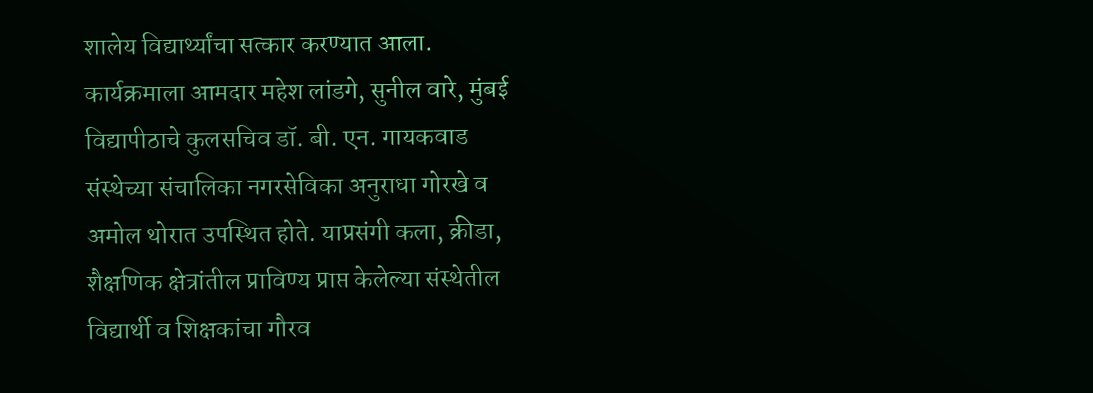शालेय विद्यार्थ्यांचा सत्कार करण्यात आला.  कार्यक्रमाला आमदार महेश लांडगे, सुनील वारे, मुंबई विद्यापीठाचे कुलसचिव डॉ. बी. एन. गायकवाड संस्थेच्या संचालिका नगरसेविका अनुराधा गोरखे व अमोल थोरात उपस्थित होते. याप्रसंगी कला, क्रीडा, शैक्षणिक क्षेत्रांतील प्राविण्य प्राप्त केलेल्या संस्थेतील विद्यार्थी व शिक्षकांचा गौरव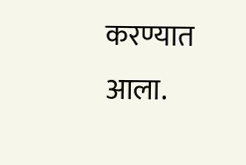करण्यात आला.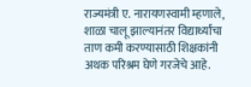राज्यमंत्री ए. नारायणस्वामी म्हणाले, शाळा चालू झाल्यानंतर विद्यार्थ्यांचा ताण कमी करण्यासाठी शिक्षकांनी अथक परिश्रम घेणे गरजेचे आहे.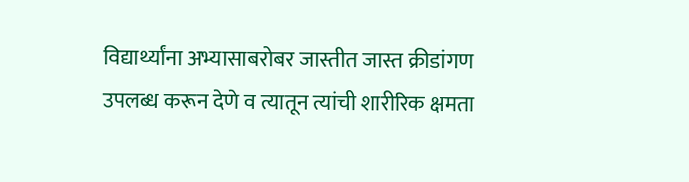विद्यार्थ्यांना अभ्यासाबरोबर जास्तीत जास्त क्रीडांगण उपलब्ध करून देणे व त्यातून त्यांची शारीरिक क्षमता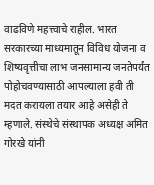वाढविणे महत्त्वाचे राहील. भारत सरकारच्या माध्यमातून विविध योजना व शिष्यवृत्तीचा लाभ जनसामान्य जनतेपर्यंत पोहोचवण्यासाठी आपल्याला हवी ती मदत करायला तयार आहे असेही ते म्हणाले. संस्थेचे संस्थापक अध्यक्ष अमित गोरखे यांनी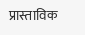प्रास्ताविक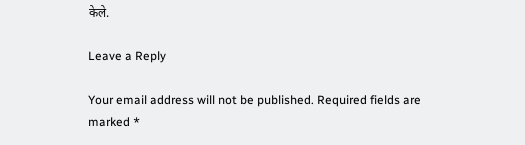केले.

Leave a Reply

Your email address will not be published. Required fields are marked *